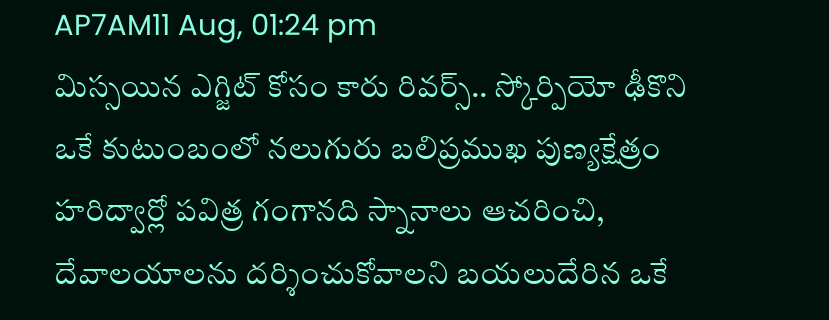AP7AM11 Aug, 01:24 pm
మిస్సయిన ఎగ్జిట్ కోసం కారు రివర్స్.. స్కోర్పియో ఢీకొని ఒకే కుటుంబంలో నలుగురు బలిప్రముఖ పుణ్యక్షేత్రం హరిద్వార్లో పవిత్ర గంగానది స్నానాలు ఆచరించి, దేవాలయాలను దర్శించుకోవాలని బయలుదేరిన ఒకే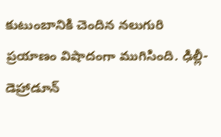కుటుంబానికి చెందిన నలుగురి ప్రయాణం విషాదంగా ముగిసింది. ఢిల్లీ-డెహ్రాడూన్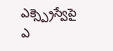ఎక్స్ప్రెస్వేపై ఎ